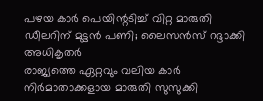പഴയ കാർ പെയിന്റടിച്ച് വിറ്റ മാരുതി ഡീലറിന് മുട്ടൻ പണി; ലൈസൻസ് റദ്ദാക്കി അധികൃതർ
രാജ്യത്തെ ഏറ്റവും വലിയ കാർ നിർമാതാക്കളായ മാരുതി സുസുക്കി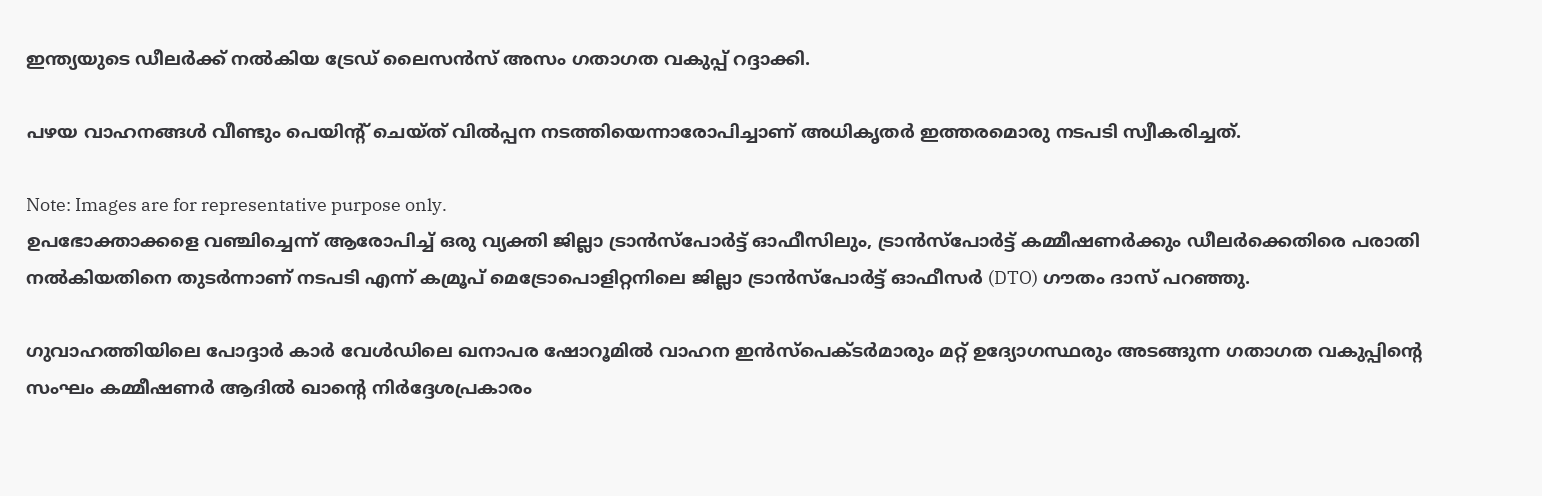ഇന്ത്യയുടെ ഡീലർക്ക് നൽകിയ ട്രേഡ് ലൈസൻസ് അസം ഗതാഗത വകുപ്പ് റദ്ദാക്കി.

പഴയ വാഹനങ്ങൾ വീണ്ടും പെയിന്റ് ചെയ്ത് വിൽപ്പന നടത്തിയെന്നാരോപിച്ചാണ് അധികൃതർ ഇത്തരമൊരു നടപടി സ്വീകരിച്ചത്.

Note: Images are for representative purpose only.
ഉപഭോക്താക്കളെ വഞ്ചിച്ചെന്ന് ആരോപിച്ച് ഒരു വ്യക്തി ജില്ലാ ട്രാൻസ്പോർട്ട് ഓഫീസിലും, ട്രാൻസ്പോർട്ട് കമ്മീഷണർക്കും ഡീലർക്കെതിരെ പരാതി നൽകിയതിനെ തുടർന്നാണ് നടപടി എന്ന് കമ്രൂപ് മെട്രോപൊളിറ്റനിലെ ജില്ലാ ട്രാൻസ്പോർട്ട് ഓഫീസർ (DTO) ഗൗതം ദാസ് പറഞ്ഞു.

ഗുവാഹത്തിയിലെ പോദ്ദാർ കാർ വേൾഡിലെ ഖനാപര ഷോറൂമിൽ വാഹന ഇൻസ്പെക്ടർമാരും മറ്റ് ഉദ്യോഗസ്ഥരും അടങ്ങുന്ന ഗതാഗത വകുപ്പിന്റെ സംഘം കമ്മീഷണർ ആദിൽ ഖാന്റെ നിർദ്ദേശപ്രകാരം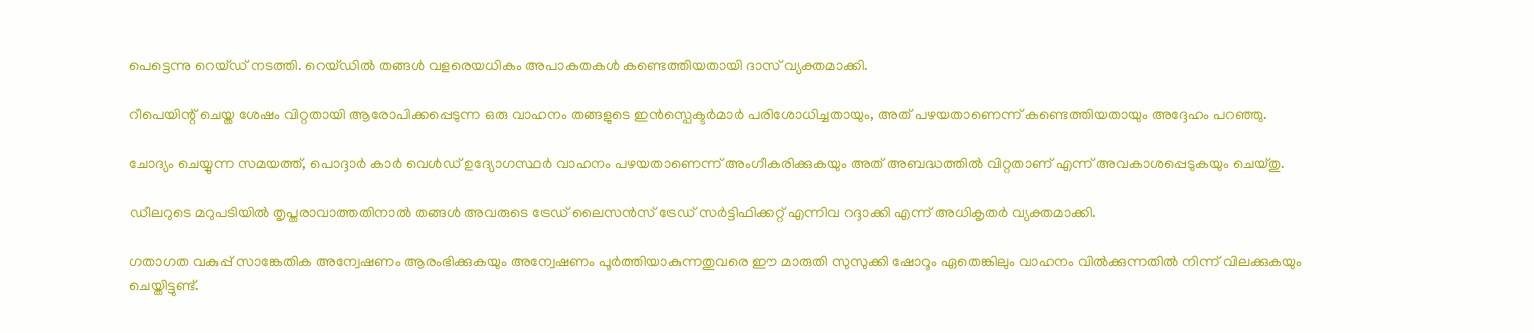പെട്ടെന്നു റെയ്ഡ് നടത്തി. റെയ്ഡിൽ തങ്ങൾ വളരെയധികം അപാകതകൾ കണ്ടെത്തിയതായി ദാസ് വ്യക്തമാക്കി.

റീപെയിന്റ് ചെയ്ത ശേഷം വിറ്റതായി ആരോപിക്കപ്പെടുന്ന ഒരു വാഹനം തങ്ങളുടെ ഇൻസ്പെക്ടർമാർ പരിശോധിച്ചതായും, അത് പഴയതാണെന്ന് കണ്ടെത്തിയതായും അദ്ദേഹം പറഞ്ഞു.

ചോദ്യം ചെയ്യുന്ന സമയത്ത്, പൊദ്ദാർ കാർ വെൾഡ് ഉദ്യോഗസ്ഥർ വാഹനം പഴയതാണെന്ന് അംഗീകരിക്കുകയും അത് അബദ്ധത്തിൽ വിറ്റതാണ് എന്ന് അവകാശപ്പെടുകയും ചെയ്തു.

ഡീലറുടെ മറുപടിയിൽ തൃപ്തരാവാത്തതിനാൽ തങ്ങൾ അവരുടെ ട്രേഡ് ലൈസൻസ് ട്രേഡ് സർട്ടിഫിക്കറ്റ് എന്നിവ റദ്ദാക്കി എന്ന് അധികൃതർ വ്യക്തമാക്കി.

ഗതാഗത വകുപ്പ് സാങ്കേതിക അന്വേഷണം ആരംഭിക്കുകയും അന്വേഷണം പൂർത്തിയാകുന്നതുവരെ ഈ മാരുതി സുസുക്കി ഷോറൂം ഏതെങ്കിലും വാഹനം വിൽക്കുന്നതിൽ നിന്ന് വിലക്കുകയും ചെയ്തിട്ടുണ്ട്.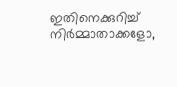ഇതിനെക്കുറിച്ച് നിർമ്മാതാക്കളോ,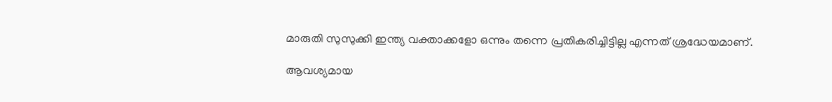മാരുതി സുസുക്കി ഇന്ത്യ വക്താക്കളോ ഒന്നും തന്നെ പ്രതികരിച്ചിട്ടില്ല എന്നത് ശ്രദ്ധേയമാണ്.

ആവശ്യമായ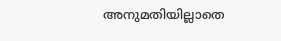അനുമതിയില്ലാതെ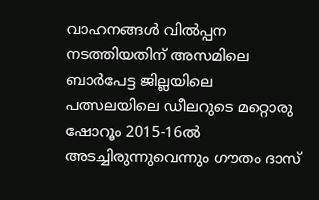വാഹനങ്ങൾ വിൽപ്പന നടത്തിയതിന് അസമിലെ ബാർപേട്ട ജില്ലയിലെ പത്സലയിലെ ഡീലറുടെ മറ്റൊരു ഷോറൂം 2015-16ൽ അടച്ചിരുന്നുവെന്നും ഗൗതം ദാസ്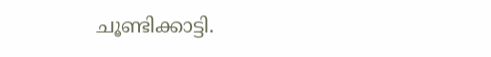ചൂണ്ടിക്കാട്ടി.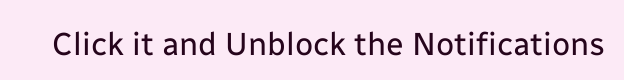Click it and Unblock the Notifications